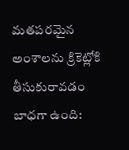మతపరమైన అంశాలను క్రికెట్లోకి తీసుకురావడం బాధగా ఉంది: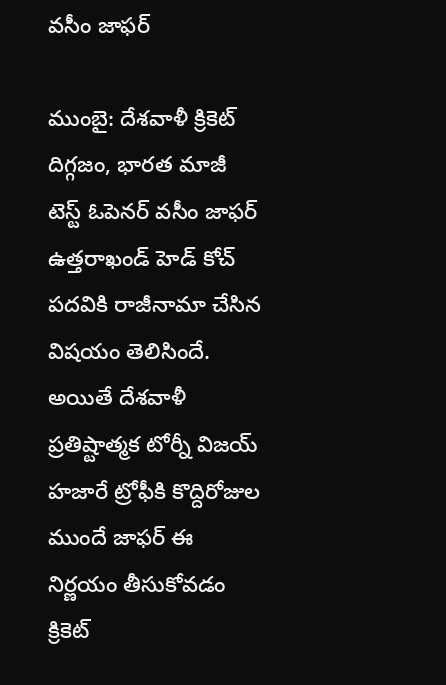వసీం జాఫర్

ముంబై: దేశవాళీ క్రికెట్ దిగ్గజం, భారత మాజీ టెస్ట్ ఓపెనర్ వసీం జాఫర్ ఉత్తరాఖండ్ హెడ్ కోచ్ పదవికి రాజీనామా చేసిన విషయం తెలిసిందే. అయితే దేశవాళీ ప్రతిష్టాత్మక టోర్నీ విజయ్ హజారే ట్రోఫీకి కొద్దిరోజుల ముందే జాఫర్ ఈ నిర్ణయం తీసుకోవడం క్రికెట్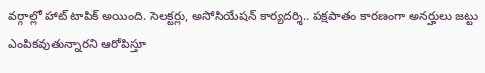వర్గాల్లో హాట్ టాపిక్ అయింది. సెలక్టర్లు, అసోసియేషన్ కార్యదర్శి.. పక్షపాతం కారణంగా అనర్హులు జట్టు ఎంపికవుతున్నారని ఆరోపిస్తూ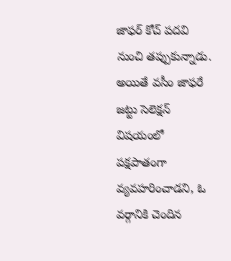జాఫర్ కోచ్ పదవి నుంచి తప్పుకున్నాడు. అయితే వసీం జాఫరే జట్టు సెలెక్షన్ విషయంలో పక్షపాతంగా వ్యవహరించాడని, ఓ వర్గానికి చెందిన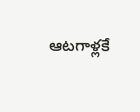ఆటగాళ్లకే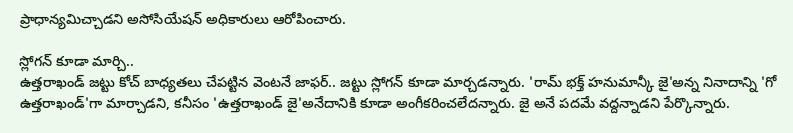ప్రాధాన్యమిచ్చాడని అసోసియేషన్ అధికారులు ఆరోపించారు.

స్లోగన్ కూడా మార్చి..
ఉత్తరాఖండ్ జట్టు కోచ్ బాధ్యతలు చేపట్టిన వెంటనే జాఫర్.. జట్టు స్లోగన్ కూడా మార్చడన్నారు. 'రామ్ భక్త్ హనుమాన్కీ జై'అన్న నినాదాన్ని 'గో ఉత్తరాఖండ్'గా మార్చాడని, కనీసం 'ఉత్తరాఖండ్ జై'అనేదానికి కూడా అంగీకరించలేదన్నారు. జై అనే పదమే వద్దన్నాడని పేర్కొన్నారు.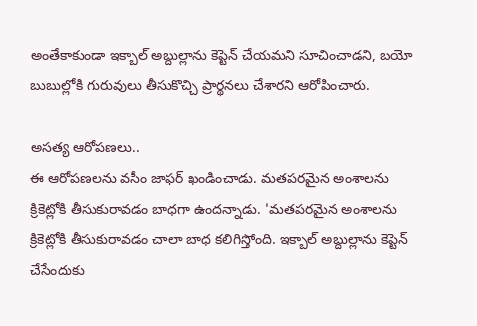అంతేకాకుండా ఇక్బాల్ అబ్దుల్లాను కెప్టెన్ చేయమని సూచించాడని, బయో బుబుల్లోకి గురువులు తీసుకొచ్చి ప్రార్థనలు చేశారని ఆరోపించారు.

అసత్య ఆరోపణలు..
ఈ ఆరోపణలను వసీం జాఫర్ ఖండించాడు. మతపరమైన అంశాలను క్రికెట్లోకి తీసుకురావడం బాధగా ఉందన్నాడు. 'మతపరమైన అంశాలను క్రికెట్లోకి తీసుకురావడం చాలా బాధ కలిగిస్తోంది. ఇక్బాల్ అబ్దుల్లాను కెప్టెన్ చేసేందుకు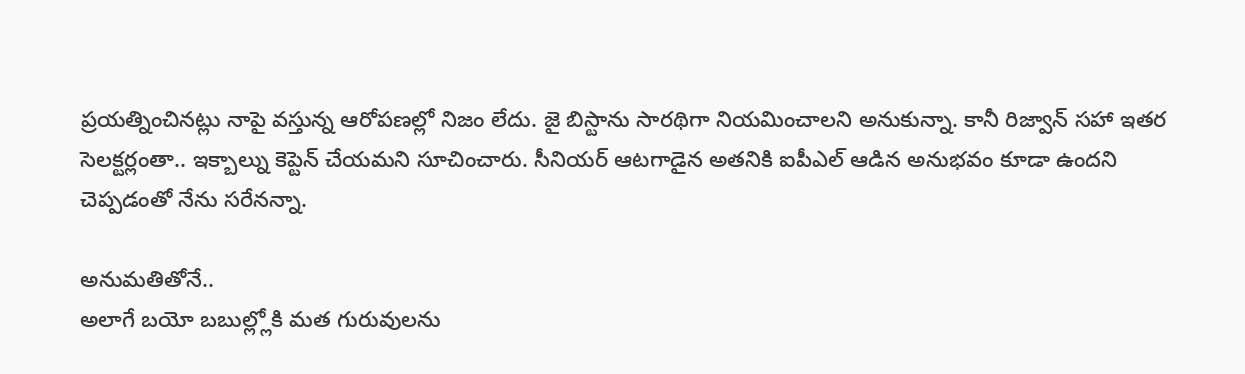ప్రయత్నించినట్లు నాపై వస్తున్న ఆరోపణల్లో నిజం లేదు. జై బిస్టాను సారథిగా నియమించాలని అనుకున్నా. కానీ రిజ్వాన్ సహా ఇతర సెలక్టర్లంతా.. ఇక్బాల్ను కెప్టెన్ చేయమని సూచించారు. సీనియర్ ఆటగాడైన అతనికి ఐపీఎల్ ఆడిన అనుభవం కూడా ఉందని చెప్పడంతో నేను సరేనన్నా.

అనుమతితోనే..
అలాగే బయో బబుల్ల్లోకి మత గురువులను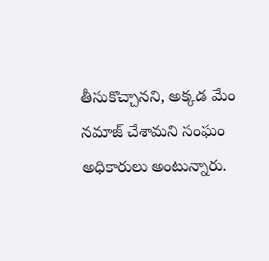తీసుకొచ్చానని, అక్కడ మేం నమాజ్ చేశామని సంఘం అధికారులు అంటున్నారు.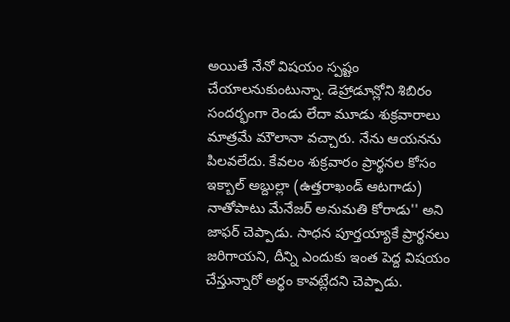అయితే నేనో విషయం స్పష్టం చేయాలనుకుంటున్నా. డెహ్రాడూన్లోని శిబిరం సందర్భంగా రెండు లేదా మూడు శుక్రవారాలు మాత్రమే మౌలానా వచ్చారు. నేను ఆయనను పిలవలేదు. కేవలం శుక్రవారం ప్రార్థనల కోసం ఇక్బాల్ అబ్దుల్లా (ఉత్తరాఖండ్ ఆటగాడు) నాతోపాటు మేనేజర్ అనుమతి కోరాడు'' అని జాఫర్ చెప్పాడు. సాధన పూర్తయ్యాకే ప్రార్థనలు జరిగాయని, దీన్ని ఎందుకు ఇంత పెద్ద విషయం చేస్తున్నారో అర్థం కావట్లేదని చెప్పాడు.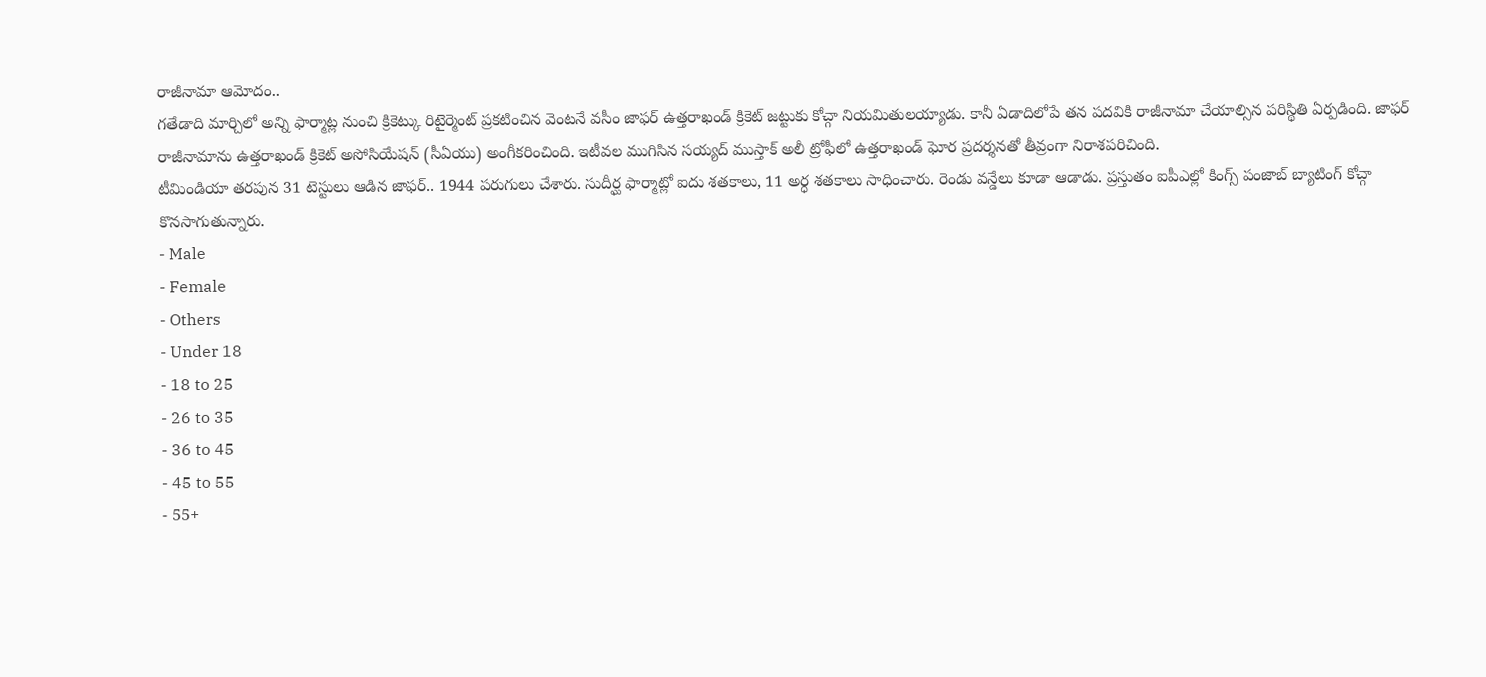రాజీనామా ఆమోదం..
గతేడాది మార్చిలో అన్ని ఫార్మాట్ల నుంచి క్రికెట్కు రిటైర్మెంట్ ప్రకటించిన వెంటనే వసీం జాఫర్ ఉత్తరాఖండ్ క్రికెట్ జట్టుకు కోచ్గా నియమితులయ్యాడు. కానీ ఏడాదిలోపే తన పదవికి రాజీనామా చేయాల్సిన పరిస్థితి ఏర్పడింది. జాఫర్ రాజీనామాను ఉత్తరాఖండ్ క్రికెట్ అసోసియేషన్ (సీఏయు) అంగీకరించింది. ఇటీవల ముగిసిన సయ్యద్ ముస్తాక్ అలీ ట్రోఫీలో ఉత్తరాఖండ్ ఘోర ప్రదర్శనతో తీవ్రంగా నిరాశపరిచింది.
టీమిండియా తరపున 31 టెస్టులు ఆడిన జాఫర్.. 1944 పరుగులు చేశారు. సుదీర్ఘ ఫార్మాట్లో ఐదు శతకాలు, 11 అర్ధ శతకాలు సాధించారు. రెండు వన్డేలు కూడా ఆడాడు. ప్రస్తుతం ఐపీఎల్లో కింగ్స్ పంజాబ్ బ్యాటింగ్ కోచ్గా కొనసాగుతున్నారు.
- Male
- Female
- Others
- Under 18
- 18 to 25
- 26 to 35
- 36 to 45
- 45 to 55
- 55+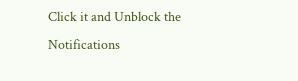Click it and Unblock the Notifications